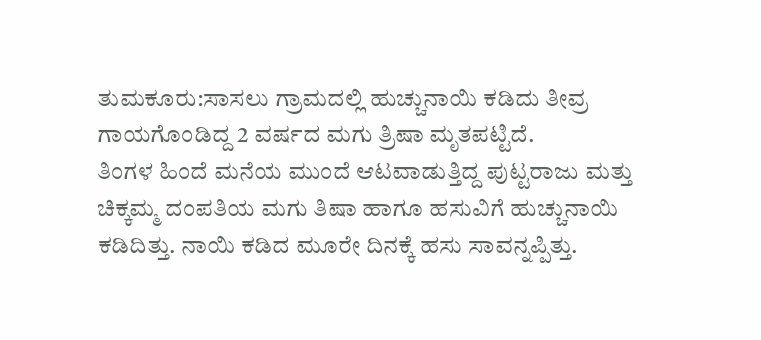ತುಮಕೂರು:ಸಾಸಲು ಗ್ರಾಮದಲ್ಲಿ ಹುಚ್ಚುನಾಯಿ ಕಡಿದು ತೀವ್ರ ಗಾಯಗೊಂಡಿದ್ದ 2 ವರ್ಷದ ಮಗು ತ್ರಿಷಾ ಮೃತಪಟ್ಟಿದೆ.
ತಿಂಗಳ ಹಿಂದೆ ಮನೆಯ ಮುಂದೆ ಆಟವಾಡುತ್ತಿದ್ದ ಪುಟ್ಟರಾಜು ಮತ್ತು ಚಿಕ್ಕಮ್ಮ ದಂಪತಿಯ ಮಗು ತಿಷಾ ಹಾಗೂ ಹಸುವಿಗೆ ಹುಚ್ಚುನಾಯಿ ಕಡಿದಿತ್ತು. ನಾಯಿ ಕಡಿದ ಮೂರೇ ದಿನಕ್ಕೆ ಹಸು ಸಾವನ್ನಪ್ಪಿತ್ತು.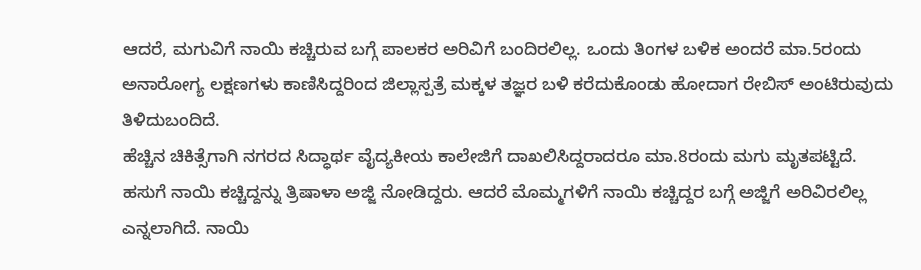ಆದರೆ, ಮಗುವಿಗೆ ನಾಯಿ ಕಚ್ಚಿರುವ ಬಗ್ಗೆ ಪಾಲಕರ ಅರಿವಿಗೆ ಬಂದಿರಲಿಲ್ಲ. ಒಂದು ತಿಂಗಳ ಬಳಿಕ ಅಂದರೆ ಮಾ.5ರಂದು ಅನಾರೋಗ್ಯ ಲಕ್ಷಣಗಳು ಕಾಣಿಸಿದ್ದರಿಂದ ಜಿಲ್ಲಾಸ್ಪತ್ರೆ ಮಕ್ಕಳ ತಜ್ಞರ ಬಳಿ ಕರೆದುಕೊಂಡು ಹೋದಾಗ ರೇಬಿಸ್ ಅಂಟಿರುವುದು ತಿಳಿದುಬಂದಿದೆ.
ಹೆಚ್ಚಿನ ಚಿಕಿತ್ಸೆಗಾಗಿ ನಗರದ ಸಿದ್ಧಾರ್ಥ ವೈದ್ಯಕೀಯ ಕಾಲೇಜಿಗೆ ದಾಖಲಿಸಿದ್ದರಾದರೂ ಮಾ.8ರಂದು ಮಗು ಮೃತಪಟ್ಟಿದೆ. ಹಸುಗೆ ನಾಯಿ ಕಚ್ಚಿದ್ದನ್ನು ತ್ರಿಷಾಳಾ ಅಜ್ಜಿ ನೋಡಿದ್ದರು. ಆದರೆ ಮೊಮ್ಮಗಳಿಗೆ ನಾಯಿ ಕಚ್ಚಿದ್ದರ ಬಗ್ಗೆ ಅಜ್ಜಿಗೆ ಅರಿವಿರಲಿಲ್ಲ ಎನ್ನಲಾಗಿದೆ. ನಾಯಿ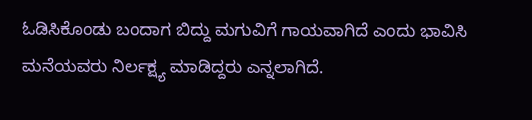ಓಡಿಸಿಕೊಂಡು ಬಂದಾಗ ಬಿದ್ದು ಮಗುವಿಗೆ ಗಾಯವಾಗಿದೆ ಎಂದು ಭಾವಿಸಿ ಮನೆಯವರು ನಿರ್ಲಕ್ಷ್ಯ ಮಾಡಿದ್ದರು ಎನ್ನಲಾಗಿದೆ.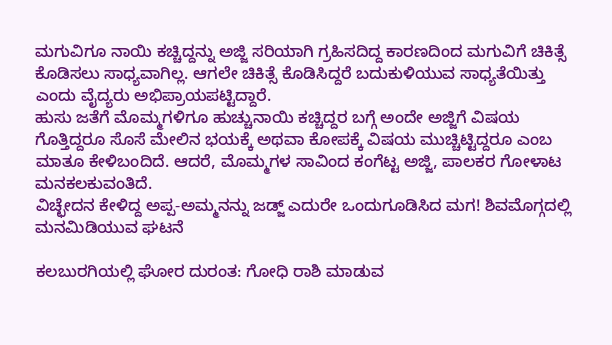ಮಗುವಿಗೂ ನಾಯಿ ಕಚ್ಚಿದ್ದನ್ನು ಅಜ್ಜಿ ಸರಿಯಾಗಿ ಗ್ರಹಿಸದಿದ್ದ ಕಾರಣದಿಂದ ಮಗುವಿಗೆ ಚಿಕಿತ್ಸೆ ಕೊಡಿಸಲು ಸಾಧ್ಯವಾಗಿಲ್ಲ. ಆಗಲೇ ಚಿಕಿತ್ಸೆ ಕೊಡಿಸಿದ್ದರೆ ಬದುಕುಳಿಯುವ ಸಾಧ್ಯತೆಯಿತ್ತು ಎಂದು ವೈದ್ಯರು ಅಭಿಪ್ರಾಯಪಟ್ಟಿದ್ದಾರೆ.
ಹುಸು ಜತೆಗೆ ಮೊಮ್ಮಗಳಿಗೂ ಹುಚ್ಚುನಾಯಿ ಕಚ್ಚಿದ್ದರ ಬಗ್ಗೆ ಅಂದೇ ಅಜ್ಜಿಗೆ ವಿಷಯ ಗೊತ್ತಿದ್ದರೂ ಸೊಸೆ ಮೇಲಿನ ಭಯಕ್ಕೆ ಅಥವಾ ಕೋಪಕ್ಕೆ ವಿಷಯ ಮುಚ್ಚಿಟ್ಟಿದ್ದರೂ ಎಂಬ ಮಾತೂ ಕೇಳಿಬಂದಿದೆ. ಆದರೆ, ಮೊಮ್ಮಗಳ ಸಾವಿಂದ ಕಂಗೆಟ್ಟ ಅಜ್ಜಿ, ಪಾಲಕರ ಗೋಳಾಟ ಮನಕಲಕುವಂತಿದೆ.
ವಿಚ್ಛೇದನ ಕೇಳಿದ್ದ ಅಪ್ಪ-ಅಮ್ಮನನ್ನು ಜಡ್ಜ್ ಎದುರೇ ಒಂದುಗೂಡಿಸಿದ ಮಗ! ಶಿವಮೊಗ್ಗದಲ್ಲಿ ಮನಮಿಡಿಯುವ ಘಟನೆ

ಕಲಬುರಗಿಯಲ್ಲಿ ಘೋರ ದುರಂತ: ಗೋಧಿ ರಾಶಿ ಮಾಡುವ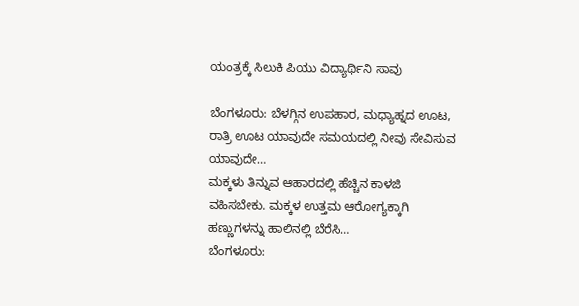ಯಂತ್ರಕ್ಕೆ ಸಿಲುಕಿ ಪಿಯು ವಿದ್ಯಾರ್ಥಿನಿ ಸಾವು

ಬೆಂಗಳೂರು: ಬೆಳಗ್ಗಿನ ಉಪಹಾರ, ಮಧ್ಯಾಹ್ನದ ಊಟ, ರಾತ್ರಿ ಊಟ ಯಾವುದೇ ಸಮಯದಲ್ಲಿ ನೀವು ಸೇವಿಸುವ ಯಾವುದೇ…
ಮಕ್ಕಳು ತಿನ್ನುವ ಆಹಾರದಲ್ಲಿ ಹೆಚ್ಚಿನ ಕಾಳಜಿ ವಹಿಸಬೇಕು. ಮಕ್ಕಳ ಉತ್ತಮ ಆರೋಗ್ಯಕ್ಕಾಗಿ ಹಣ್ಣುಗಳನ್ನು ಹಾಲಿನಲ್ಲಿ ಬೆರೆಸಿ…
ಬೆಂಗಳೂರು: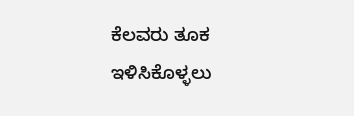ಕೆಲವರು ತೂಕ ಇಳಿಸಿಕೊಳ್ಳಲು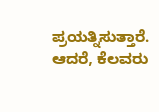ಪ್ರಯತ್ನಿಸುತ್ತಾರೆ. ಆದರೆ, ಕೆಲವರು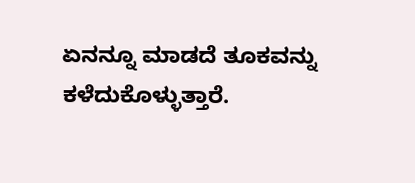ಏನನ್ನೂ ಮಾಡದೆ ತೂಕವನ್ನು ಕಳೆದುಕೊಳ್ಳುತ್ತಾರೆ.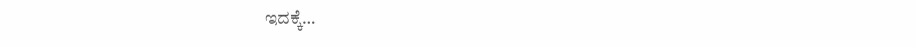ಇದಕ್ಕೆ…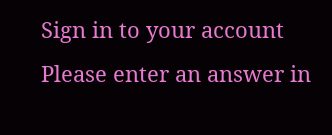Sign in to your account
Please enter an answer in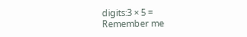digits:3 × 5 =
Remember me